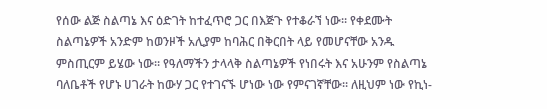የሰው ልጅ ስልጣኔ እና ዕድገት ከተፈጥሮ ጋር በእጅጉ የተቆራኘ ነው። የቀደሙት ስልጣኔዎች አንድም ከወንዞች አሊያም ከባሕር በቅርበት ላይ የመሆናቸው አንዱ ምስጢርም ይሄው ነው። የዓለማችን ታላላቅ ስልጣኔዎች የነበሩት እና አሁንም የስልጣኔ ባለቤቶች የሆኑ ሀገራት ከውሃ ጋር የተገናኙ ሆነው ነው የምናገኛቸው። ለዚህም ነው የኪነ-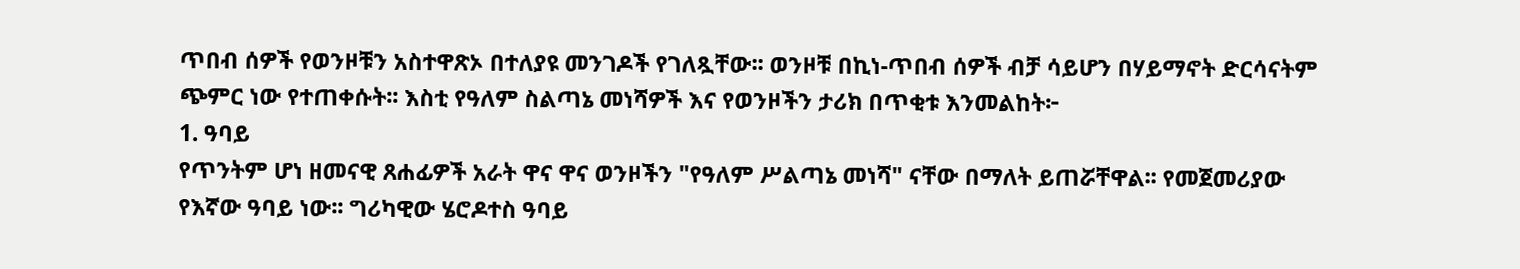ጥበብ ሰዎች የወንዞቹን አስተዋጽኦ በተለያዩ መንገዶች የገለጿቸው፡፡ ወንዞቹ በኪነ-ጥበብ ሰዎች ብቻ ሳይሆን በሃይማኖት ድርሳናትም ጭምር ነው የተጠቀሱት፡፡ እስቲ የዓለም ስልጣኔ መነሻዎች እና የወንዞችን ታሪክ በጥቂቱ እንመልከት፦
1. ዓባይ
የጥንትም ሆነ ዘመናዊ ጸሐፊዎች አራት ዋና ዋና ወንዞችን "የዓለም ሥልጣኔ መነሻ" ናቸው በማለት ይጠሯቸዋል፡፡ የመጀመሪያው የእኛው ዓባይ ነው፡፡ ግሪካዊው ሄሮዶተስ ዓባይ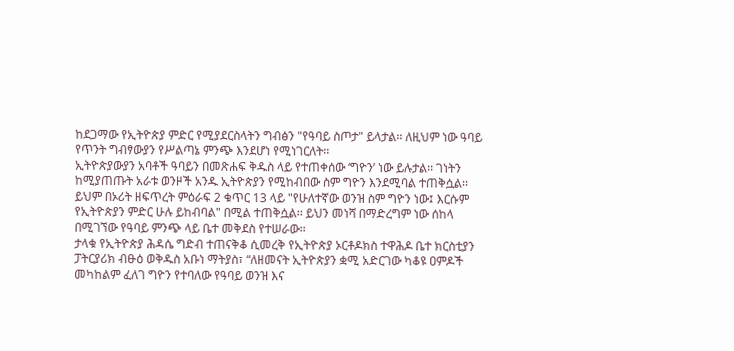ከደጋማው የኢትዮጵያ ምድር የሚያደርስላትን ግብፅን "የዓባይ ስጦታ" ይላታል፡፡ ለዚህም ነው ዓባይ የጥንት ግብፃውያን የሥልጣኔ ምንጭ እንደሆነ የሚነገርለት፡፡
ኢትዮጵያውያን አባቶች ዓባይን በመጽሐፍ ቅዱስ ላይ የተጠቀሰው ‘ግዮን’ ነው ይሉታል፡፡ ገነትን ከሚያጠጡት አራቱ ወንዞች አንዱ ኢትዮጵያን የሚከብበው ስም ግዮን እንደሚባል ተጠቅሷል፡፡ ይህም በኦሪት ዘፍጥረት ምዕራፍ 2 ቁጥር 13 ላይ "የሁለተኛው ወንዝ ስም ግዮን ነው፤ እርሱም የኢትዮጵያን ምድር ሁሉ ይከብባል" በሚል ተጠቅሷል፡፡ ይህን መነሻ በማድረግም ነው ሰከላ በሚገኘው የዓባይ ምንጭ ላይ ቤተ መቅደስ የተሠራው፡፡
ታላቁ የኢትዮጵያ ሕዳሴ ግድብ ተጠናቅቆ ሲመረቅ የኢትዮጵያ ኦርቶዶክስ ተዋሕዶ ቤተ ክርስቲያን ፓትርያሪክ ብፁዕ ወቅዱስ አቡነ ማትያስ፣ “ለዘመናት ኢትዮጵያን ቋሚ አድርገው ካቆዩ ዐምዶች መካከልም ፈለገ ግዮን የተባለው የዓባይ ወንዝ እና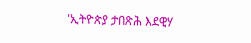'ኢትዮጵያ ታበጽሕ እደዊሃ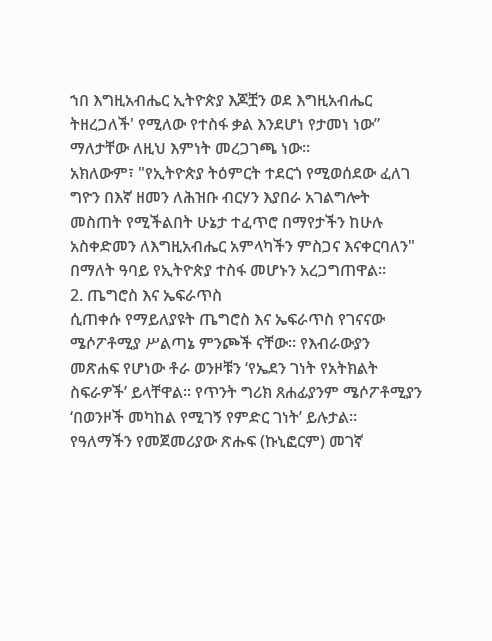ኀበ እግዚአብሔር ኢትዮጵያ እጆቿን ወደ እግዚአብሔር ትዘረጋለች' የሚለው የተስፋ ቃል እንደሆነ የታመነ ነው” ማለታቸው ለዚህ እምነት መረጋገጫ ነው።
አክለውም፣ "የኢትዮጵያ ትዕምርት ተደርጎ የሚወሰደው ፈለገ ግዮን በእኛ ዘመን ለሕዝቡ ብርሃን እያበራ አገልግሎት መስጠት የሚችልበት ሁኔታ ተፈጥሮ በማየታችን ከሁሉ አስቀድመን ለእግዚአብሔር አምላካችን ምስጋና እናቀርባለን" በማለት ዓባይ የኢትዮጵያ ተስፋ መሆኑን አረጋግጠዋል።
2. ጤግሮስ እና ኤፍራጥስ
ሲጠቀሱ የማይለያዩት ጤግሮስ እና ኤፍራጥስ የገናናው ሜሶፖቶሚያ ሥልጣኔ ምንጮች ናቸው፡፡ የእብራውያን መጽሐፍ የሆነው ቶራ ወንዞቹን ‘የኤደን ገነት የአትክልት ስፍራዎች’ ይላቸዋል፡፡ የጥንት ግሪክ ጸሐፊያንም ሜሶፖቶሚያን ‘በወንዞች መካከል የሚገኝ የምድር ገነት’ ይሉታል፡፡ የዓለማችን የመጀመሪያው ጽሑፍ (ኩኒፎርም) መገኛ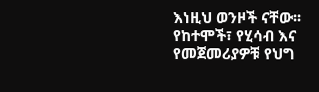እነዚህ ወንዞች ናቸው፡፡ የከተሞች፣ የሂሳብ እና የመጀመሪያዎቹ የህግ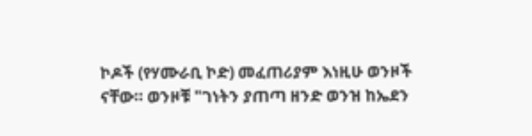ኮዶች (የሃሙራቢ ኮድ) መፈጠሪያም እነዚሁ ወንዞች ናቸው። ወንዞቹ "ገነትን ያጠጣ ዘንድ ወንዝ ከኤደን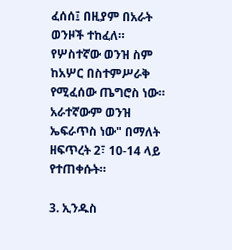ፈሰሰ፤ በዚያም በአራት ወንዞች ተከፈለ። የሦስተኛው ወንዝ ስም ከአሦር በስተምሥራቅ የሚፈሰው ጤግሮስ ነው። አራተኛውም ወንዝ ኤፍራጥስ ነው" በማለት ዘፍጥረት 2፣ 10-14 ላይ የተጠቀሱት።

3. ኢንዱስ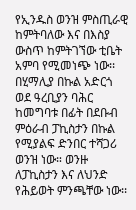የኢንዱስ ወንዝ ምስጢራዊ ከምትባለው እና በእስያ ውስጥ ከምትገኘው ቲቤት አምባ የሚመነጭ ነው፡፡ በሂማሊያ በኩል አድርጎ ወደ ዓረቢያን ባሕር ከመግባቱ በፊት በደቡብ ምዕራብ ፓኪስታን በኩል የሚያልፍ ድንበር ተሻጋሪ ወንዝ ነው። ወንዙ ለፓኪስታን እና ለህንድ የሕይወት ምንጫቸው ነው፡፡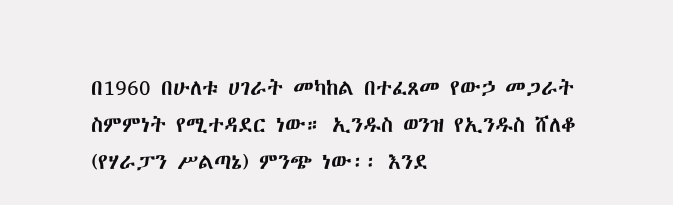በ1960 በሁለቱ ሀገራት መካከል በተፈጸመ የውኃ መጋራት ስምምነት የሚተዳደር ነው። ኢንዱስ ወንዝ የኢንዱስ ሸለቆ (የሃራፓን ሥልጣኔ) ምንጭ ነው፡፡ እንደ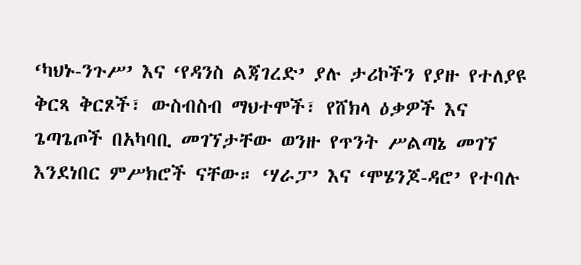‘ካህኑ-ንጉሥ’ እና ‘የዳንስ ልጃገረድ’ ያሉ ታሪኮችን የያዙ የተለያዩ ቅርጻ ቅርጾች፣ ውስብስብ ማህተሞች፣ የሸክላ ዕቃዎች እና ጌጣጌጦች በአካባቢ መገኘታቸው ወንዙ የጥንት ሥልጣኔ መገኘ እንደነበር ምሥክሮች ናቸው። ‘ሃራፓ’ እና ‘ሞሄንጆ-ዳሮ’ የተባሉ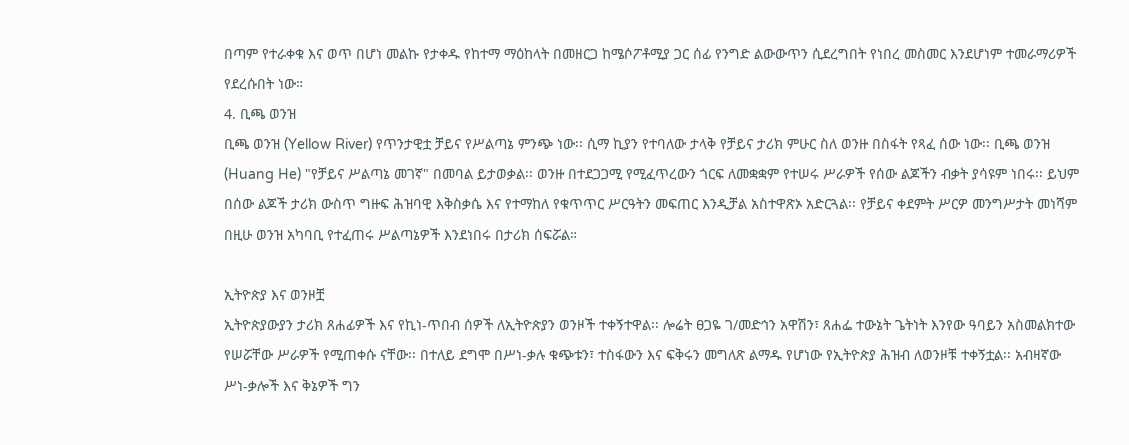በጣም የተራቀቁ እና ወጥ በሆነ መልኩ የታቀዱ የከተማ ማዕከላት በመዘርጋ ከሜሶፖቶሚያ ጋር ሰፊ የንግድ ልውውጥን ሲደረግበት የነበረ መስመር እንደሆነም ተመራማሪዎች የደረሱበት ነው።
4. ቢጫ ወንዝ
ቢጫ ወንዝ (Yellow River) የጥንታዊቷ ቻይና የሥልጣኔ ምንጭ ነው፡፡ ሲማ ኪያን የተባለው ታላቅ የቻይና ታሪክ ምሁር ስለ ወንዙ በስፋት የጻፈ ሰው ነው፡፡ ቢጫ ወንዝ (Huang He) "የቻይና ሥልጣኔ መገኛ" በመባል ይታወቃል፡፡ ወንዙ በተደጋጋሚ የሚፈጥረውን ጎርፍ ለመቋቋም የተሠሩ ሥራዎች የሰው ልጆችን ብቃት ያሳዩም ነበሩ፡፡ ይህም በሰው ልጆች ታሪክ ውስጥ ግዙፍ ሕዝባዊ እቅስቃሴ እና የተማከለ የቁጥጥር ሥርዓትን መፍጠር እንዲቻል አስተዋጽኦ አድርጓል፡፡ የቻይና ቀደምት ሥርዎ መንግሥታት መነሻም በዚሁ ወንዝ አካባቢ የተፈጠሩ ሥልጣኔዎች እንደነበሩ በታሪክ ሰፍሯል።

ኢትዮጵያ እና ወንዞቿ
ኢትዮጵያውያን ታሪክ ጸሐፊዎች እና የኪነ-ጥበብ ሰዎች ለኢትዮጵያን ወንዞች ተቀኝተዋል፡፡ ሎሬት ፀጋዬ ገ/መድኅን አዋሽን፣ ጸሐፌ ተውኔት ጌትነት እንየው ዓባይን አስመልክተው የሠሯቸው ሥራዎች የሚጠቀሱ ናቸው፡፡ በተለይ ደግሞ በሥነ-ቃሉ ቁጭቱን፣ ተስፋውን እና ፍቅሩን መግለጽ ልማዱ የሆነው የኢትዮጵያ ሕዝብ ለወንዞቹ ተቀኝቷል፡፡ አብዛኛው ሥነ-ቃሎች እና ቅኔዎች ግን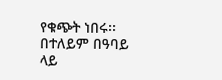የቁጭት ነበሩ፡፡ በተለይም በዓባይ ላይ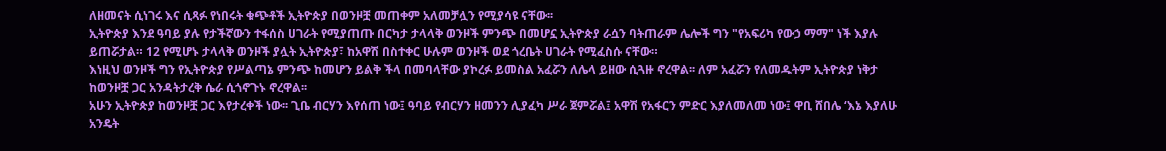ለዘመናት ሲነገሩ እና ሲጻፉ የነበሩት ቁጭቶች ኢትዮጵያ በወንዞቿ መጠቀም አለመቻሏን የሚያሳዩ ናቸው፡፡
ኢትዮጵያ እንደ ዓባይ ያሉ የታችኛውን ተፋሰስ ሀገራት የሚያጠጡ በርካታ ታላላቅ ወንዞች ምንጭ በመሆኗ ኢትዮጵያ ራሷን ባትጠራም ሌሎች ግን "የአፍሪካ የውኃ ማማ" ነች እያሉ ይጠሯታል። 12 የሚሆኑ ታላላቅ ወንዞች ያሏት ኢትዮጵያ፣ ከአዋሽ በስተቀር ሁሉም ወንዞች ወደ ጎረቤት ሀገራት የሚፈስሱ ናቸው።
እነዚህ ወንዞች ግን የኢትዮጵያ የሥልጣኔ ምንጭ ከመሆን ይልቅ ችላ በመባላቸው ያኮረፉ ይመስል አፈሯን ለሌላ ይዘው ሲጓዙ ኖረዋል፡፡ ለም አፈሯን የለመዱትም ኢትዮጵያ ነቅታ ከወንዞቿ ጋር አንዳትታረቅ ሴራ ሲጎኖጉኑ ኖረዋል፡፡
አሁን ኢትዮጵያ ከወንዞቿ ጋር እየታረቀች ነው፡፡ ጊቤ ብርሃን እየሰጠ ነው፤ ዓባይ የብርሃን ዘመንን ሊያፈካ ሥራ ጀምሯል፤ አዋሽ የአፋርን ምድር እያለመለመ ነው፤ ዋቢ ሸበሌ ‘እኔ እያለሁ አንዴት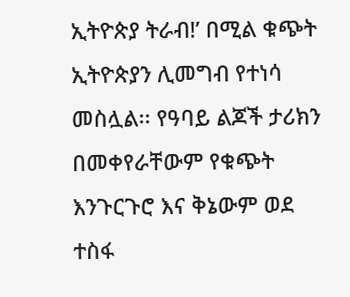ኢትዮጵያ ትራብ!’ በሚል ቁጭት ኢትዮጵያን ሊመግብ የተነሳ መስሏል፡፡ የዓባይ ልጆች ታሪክን በመቀየራቸውም የቁጭት እንጉርጉሮ እና ቅኔውም ወደ ተስፋ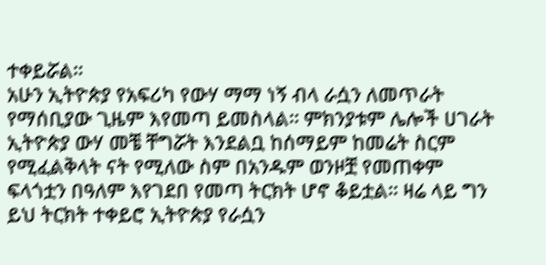ተቀይሯል።
አሁን ኢትዮጵያ የአፍሪካ የውሃ ማማ ነኝ ብላ ራሷን ለመጥራት የማሰቢያው ጊዜም እየመጣ ይመስላል። ምክንያቱም ሌሎች ሀገራት ኢትዮጵያ ውሃ መቼ ቸግሯት እንደልቧ ከሰማይም ከመሬት ስርም የሚፈልቅላት ናት የሚለው ስም በአንዱም ወንዞቿ የመጠቀም ፍላጎቷን በዓለም እየገደበ የመጣ ትርክት ሆኖ ቆይቷል። ዛሬ ላይ ግን ይህ ትርክት ተቀይሮ ኢትዮጵያ የራሷን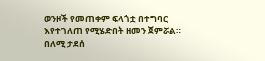ወንዞች የመጠቀም ፍላጎቷ በተግባር እየተገለጠ የሚሄድበት ዘመን ጀምሯል።
በለሚ ታደሰ